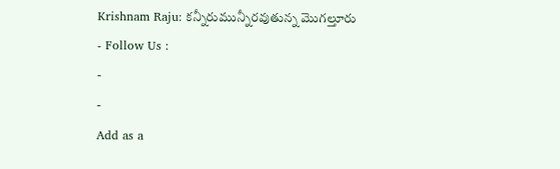Krishnam Raju: కన్నీరుమున్నీరవుతున్న మొగల్తూరు
- Follow Us :
-
-
Add as a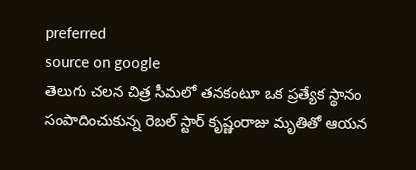preferred
source on google
తెలుగు చలన చిత్ర సీమలో తనకంటూ ఒక ప్రత్యేక స్థానం సంపాదించుకున్న రెబల్ స్టార్ కృష్ణంరాజు మృతితో ఆయన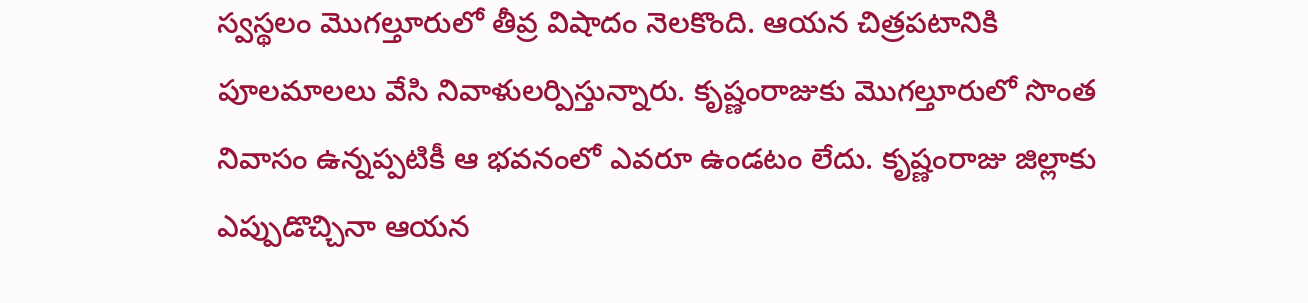స్వస్థలం మొగల్తూరులో తీవ్ర విషాదం నెలకొంది. ఆయన చిత్రపటానికి పూలమాలలు వేసి నివాళులర్పిస్తున్నారు. కృష్ణంరాజుకు మొగల్తూరులో సొంత నివాసం ఉన్నప్పటికీ ఆ భవనంలో ఎవరూ ఉండటం లేదు. కృష్ణంరాజు జిల్లాకు ఎప్పుడొచ్చినా ఆయన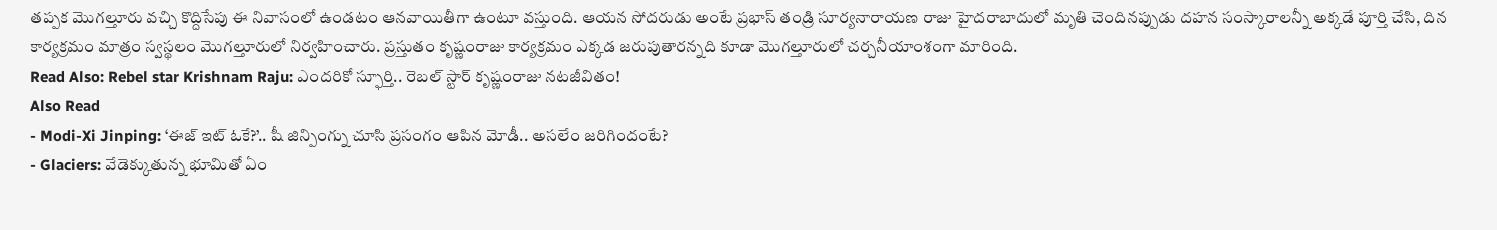తప్పక మొగల్తూరు వచ్చి కొద్దిసేపు ఈ నివాసంలో ఉండటం ఆనవాయితీగా ఉంటూ వస్తుంది. ఆయన సోదరుడు అంటే ప్రభాస్ తండ్రి సూర్యనారాయణ రాజు హైదరాబాదులో మృతి చెందినప్పుడు దహన సంస్కారాలన్నీ అక్కడే పూర్తి చేసి, దిన కార్యక్రమం మాత్రం స్వస్థలం మొగల్తూరులో నిర్వహించారు. ప్రస్తుతం కృష్ణంరాజు కార్యక్రమం ఎక్కడ జరుపుతారన్నది కూడా మొగల్తూరులో చర్చనీయాంశంగా మారింది.
Read Also: Rebel star Krishnam Raju: ఎందరికో స్ఫూర్తి.. రెబల్ స్టార్ కృష్ణంరాజు నటజీవితం!
Also Read
- Modi-Xi Jinping: ‘ఈజ్ ఇట్ ఓకే?’.. షీ జిన్పింగ్ను చూసి ప్రసంగం ఆపిన మోడీ.. అసలేం జరిగిందంటే?
- Glaciers: వేడెక్కుతున్న భూమితో ఏం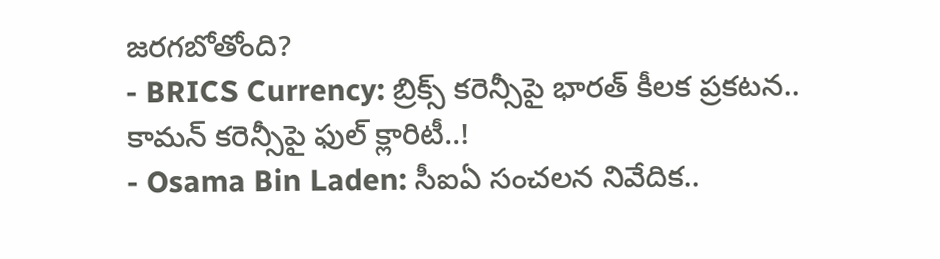జరగబోతోంది?
- BRICS Currency: బ్రిక్స్ కరెన్సీపై భారత్ కీలక ప్రకటన.. కామన్ కరెన్సీపై ఫుల్ క్లారిటీ..!
- Osama Bin Laden: సీఐఏ సంచలన నివేదిక..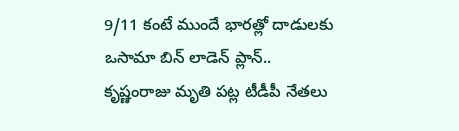9/11 కంటే ముందే భారత్లో దాడులకు ఒసామా బిన్ లాడెన్ ప్లాన్..
కృష్ణంరాజు మృతి పట్ల టీడీపీ నేతలు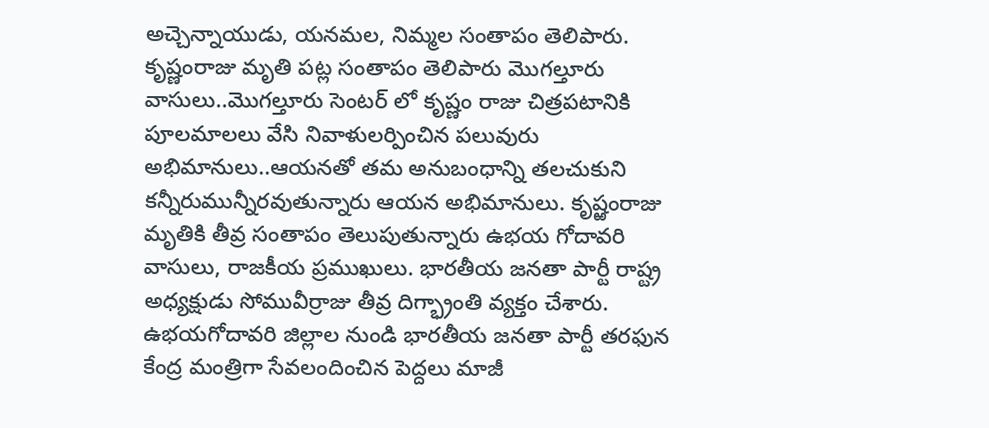అచ్చెన్నాయుడు, యనమల, నిమ్మల సంతాపం తెలిపారు. కృష్ణంరాజు మృతి పట్ల సంతాపం తెలిపారు మొగల్తూరు వాసులు..మొగల్తూరు సెంటర్ లో కృష్ణం రాజు చిత్రపటానికి పూలమాలలు వేసి నివాళులర్పించిన పలువురు అభిమానులు..ఆయనతో తమ అనుబంధాన్ని తలచుకుని కన్నీరుమున్నీరవుతున్నారు ఆయన అభిమానులు. కృష్ఱంరాజు మృతికి తీవ్ర సంతాపం తెలుపుతున్నారు ఉభయ గోదావరి వాసులు, రాజకీయ ప్రముఖులు. భారతీయ జనతా పార్టీ రాష్ట్ర అధ్యక్షుడు సోమువీర్రాజు తీవ్ర దిగ్భ్రాంతి వ్యక్తం చేశారు.
ఉభయగోదావరి జిల్లాల నుండి భారతీయ జనతా పార్టీ తరఫున కేంద్ర మంత్రిగా సేవలందించిన పెద్దలు మాజీ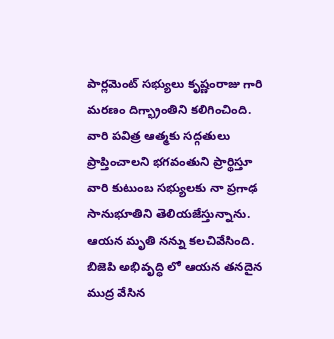పార్లమెంట్ సభ్యులు కృష్ణంరాజు గారి మరణం దిగ్భ్రాంతిని కలిగించింది. వారి పవిత్ర ఆత్మకు సద్గతులు ప్రాప్తించాలని భగవంతుని ప్రార్థిస్తూ వారి కుటుంబ సభ్యులకు నా ప్రగాఢ సానుభూతిని తెలియజేస్తున్నాను. ఆయన మృతి నన్ను కలచివేసింది. బిజెపి అభివృద్ధి లో ఆయన తనదైన ముద్ర వేసిన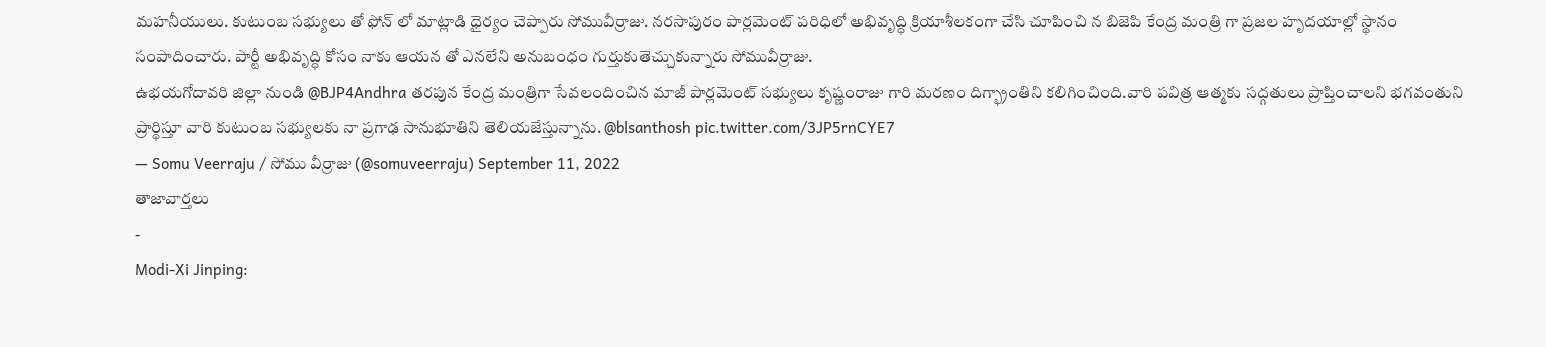మహనీయులు. కుటుంబ సభ్యులు తో ఫోన్ లో మాట్లాడి ధైర్యం చెప్పారు సోమువీర్రాజు. నరసాపురం పార్లమెంట్ పరిధిలో అభివృద్ధి క్రియాశీలకంగా చేసి చూపించి న బిజెపి కేంద్ర మంత్రి గా ప్రజల హృదయాల్లో స్థానం సంపాదించారు. పార్టీ అభివృద్ధి కోసం నాకు ఆయన తో ఎనలేని అనుబంధం గుర్తుకుతెచ్చుకున్నారు సోమువీర్రాజు.
ఉభయగోదావరి జిల్లా నుండి @BJP4Andhra తరపున కేంద్ర మంత్రిగా సేవలందించిన మాజీ పార్లమెంట్ సభ్యులు కృష్ణంరాజు గారి మరణం దిగ్భ్రాంతిని కలిగించింది.వారి పవిత్ర ఆత్మకు సద్గతులు ప్రాప్తించాలని భగవంతుని ప్రార్థిస్తూ వారి కుటుంబ సభ్యులకు నా ప్రగాఢ సానుభూతిని తెలియజేస్తున్నాను. @blsanthosh pic.twitter.com/3JP5rnCYE7
— Somu Veerraju / సోము వీర్రాజు (@somuveerraju) September 11, 2022
తాజావార్తలు
-
Modi-Xi Jinping: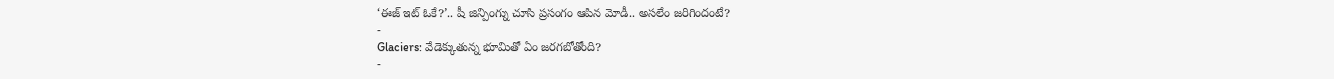‘ఈజ్ ఇట్ ఓకే?’.. షీ జిన్పింగ్ను చూసి ప్రసంగం ఆపిన మోడీ.. అసలేం జరిగిందంటే?
-
Glaciers: వేడెక్కుతున్న భూమితో ఏం జరగబోతోంది?
-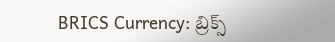BRICS Currency: బ్రిక్స్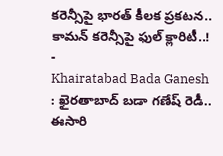కరెన్సీపై భారత్ కీలక ప్రకటన.. కామన్ కరెన్సీపై ఫుల్ క్లారిటీ..!
-
Khairatabad Bada Ganesh : ఖైరతాబాద్ బడా గణేష్ రెడీ.. ఈసారి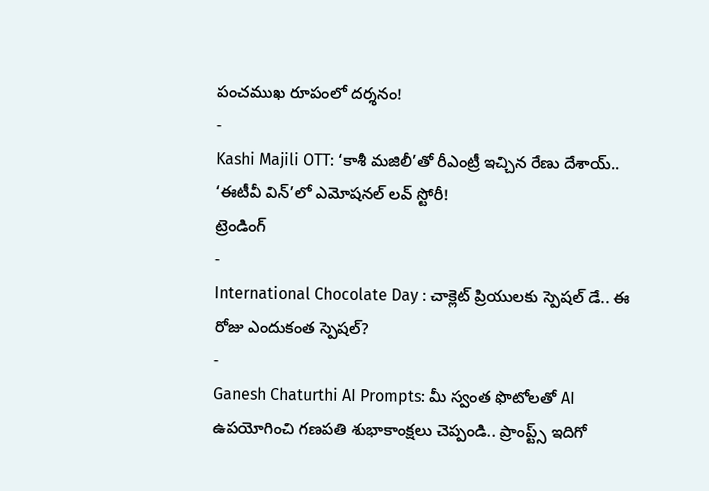పంచముఖ రూపంలో దర్శనం!
-
Kashi Majili OTT: ‘కాశీ మజిలీ’తో రీఎంట్రీ ఇచ్చిన రేణు దేశాయ్.. ‘ఈటీవీ విన్’లో ఎమోషనల్ లవ్ స్టోరీ!
ట్రెండింగ్
-
International Chocolate Day : చాక్లెట్ ప్రియులకు స్పెషల్ డే.. ఈ రోజు ఎందుకంత స్పెషల్?
-
Ganesh Chaturthi AI Prompts: మీ స్వంత ఫొటోలతో AI ఉపయోగించి గణపతి శుభాకాంక్షలు చెప్పండి.. ప్రాంప్ట్స్ ఇదిగో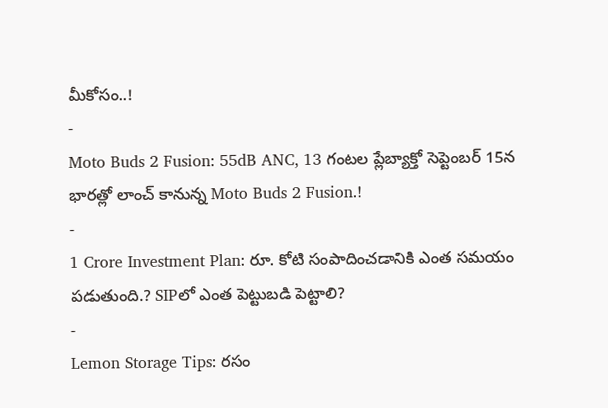మీకోసం..!
-
Moto Buds 2 Fusion: 55dB ANC, 13 గంటల ప్లేబ్యాక్తో సెప్టెంబర్ 15న భారత్లో లాంచ్ కానున్న Moto Buds 2 Fusion.!
-
1 Crore Investment Plan: రూ. కోటి సంపాదించడానికి ఎంత సమయం పడుతుంది.? SIPలో ఎంత పెట్టుబడి పెట్టాలి?
-
Lemon Storage Tips: రసం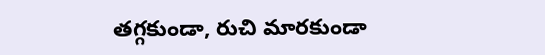తగ్గకుండా, రుచి మారకుండా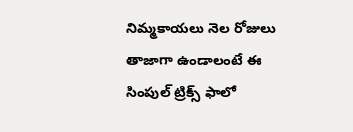నిమ్మకాయలు నెల రోజులు తాజాగా ఉండాలంటే ఈ సింపుల్ ట్రిక్స్ ఫాలో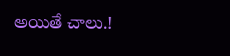అయితే చాలు.!